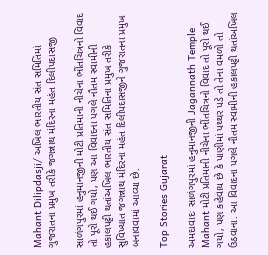Mahant Dilipdasji/ અખિલ ભારતીય સંત સમિતિમાં ગુજરાતના પ્રમુખ તરીકે જગન્નાથ મંદિરના મહંત દિલીપદાસજી

સાળંગપુરમાં હનુમાનજીની મોટી પ્રતિમાની નીચેના ભીંતચિત્રનો વિવાદ તો પૂરો થઈ ગયો, પણ આ વિવાદના પગલે નૌતમ સ્વામીની હકાલપટ્ટી થતાંઅખિલ ભારતીય સંત સમિતિના પ્રમુખ તરીકે સુવિખ્યાત જગન્નાથ મંદિરના મહંત દિલીપદાસજીને ગુજરાતના પ્રમુખ બનાવવામાં આવ્યા છે.

Top Stories Gujarat

અમદાવાદઃ સાળંગપુરમાં હનુમાનજીની Jagannath Temple Mahant મોટી પ્રતિમાની નીચેના ભીંતચિત્રનો વિવાદ તો પૂરો થઈ ગયો, પણ કહેવાય છે કે પાણીમાં પથ્થર પડે તો તેના વમળો તો ઉઠવાના. આ વિવાદના પગલે નૌતમ સ્વામીની હકાલપટ્ટી થતાંઅખિલ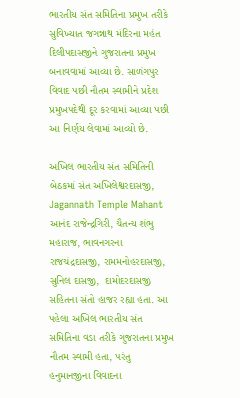ભારતીય સંત સમિતિના પ્રમુખ તરીકે સુવિખ્યાત જગન્નાથ મંદિરના મહંત દિલીપદાસજીને ગુજરાતના પ્રમુખ બનાવવામાં આવ્યા છે. સાળંગપુર વિવાદ પછી નૌતમ સ્વામીને પ્રદેશ પ્રમુખપદેથી દૂર કરવામાં આવ્યા પછી આ નિર્ણય લેવામાં આવ્યો છે.

અખિલ ભારતીય સંત સમિતિની બેઠકમાં સંત અખિલેશ્વરદાસજી, Jagannath Temple Mahant આનંદ રાજેન્દ્રગિરી, ચૈતન્ય શંભુ મહારાજ, ભાવનગરના રાજચંદ્રદાસજી, રામમનોહરદાસજી, સુનિલ દાસજી,  દામોદરદાસજી સહિતના સંતો હાજર રહ્યા હતા. આ પહેલા અખિલ ભારતીય સંત સમિતિના વડા તરીકે ગુજરાતના પ્રમુખ નૌતમ સ્વામી હતા, પરંતુ હનુમાનજીના વિવાદના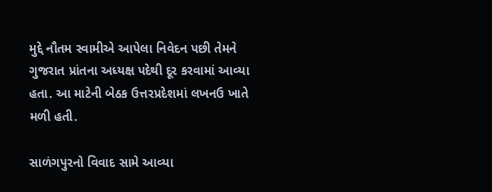મુદ્દે નૌતમ સ્વામીએ આપેલા નિવેદન પછી તેમને ગુજરાત પ્રાંતના અધ્યક્ષ પદેથી દૂર કરવામાં આવ્યા હતા. આ માટેની બેઠક ઉત્તરપ્રદેશમાં લખનઉ ખાતે મળી હતી.

સાળંગપુરનો વિવાદ સામે આવ્યા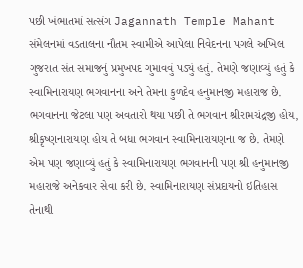પછી ખંભાતમાં સત્સંગ Jagannath Temple Mahant સંમેલનમાં વડતાલના નૌતમ સ્વામીએ આપેલા નિવેદનના પગલે અખિલ ગુજરાત સંત સમાજનું પ્રમુખપદ ગુમાવવું પડ્યું હતું. તેમણે જણાવ્યું હતું કે સ્વામિનારાયણ ભગવાનના અને તેમના કુળદેવ હનુમાનજી મહારાજ છે. ભગવાનના જેટલા પણ અવતારો થયા પછી તે ભગવાન શ્રીરામચંદ્રજી હોય, શ્રીકૃષ્ણનારાયણ હોય તે બધા ભગવાન સ્વામિનારાયણના જ છે. તેમણે એમ પણ જણાવ્યું હતું કે સ્વામિનારાયણ ભગવાનની પણ શ્રી હનુમાનજી મહારાજે અનેકવાર સેવા કરી છે. સ્વામિનારાયણ સંપ્રદાયનો ઇતિહાસ તેનાથી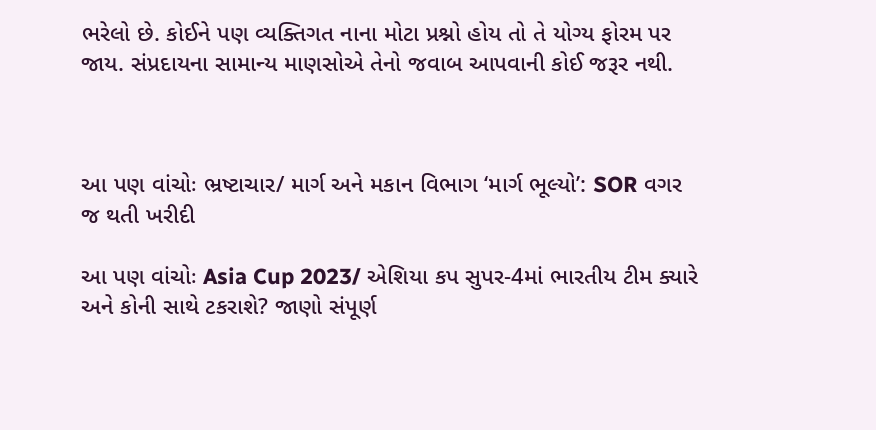ભરેલો છે. કોઈને પણ વ્યક્તિગત નાના મોટા પ્રશ્નો હોય તો તે યોગ્ય ફોરમ પર જાય. સંપ્રદાયના સામાન્ય માણસોએ તેનો જવાબ આપવાની કોઈ જરૂર નથી.



આ પણ વાંચોઃ ભ્રષ્ટાચાર/ માર્ગ અને મકાન વિભાગ ‘માર્ગ ભૂલ્યો’: SOR વગર જ થતી ખરીદી

આ પણ વાંચોઃ Asia Cup 2023/ એશિયા કપ સુપર-4માં ભારતીય ટીમ ક્યારે અને કોની સાથે ટકરાશે? જાણો સંપૂર્ણ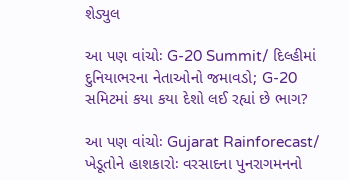શેડ્યુલ

આ પણ વાંચોઃ G-20 Summit/ દિલ્હીમાં દુનિયાભરના નેતાઓનો જમાવડો; G-20 સમિટમાં કયા કયા દેશો લઈ રહ્યાં છે ભાગ?

આ પણ વાંચોઃ Gujarat Rainforecast/ ખેડૂતોને હાશકારોઃ વરસાદના પુનરાગમનનો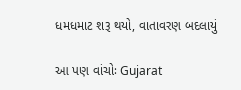ધમધમાટ શરૂ થયો, વાતાવરણ બદલાયું

આ પણ વાંચોઃ Gujarat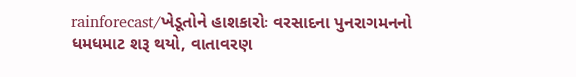rainforecast/ખેડૂતોને હાશકારોઃ વરસાદના પુનરાગમનનો ધમધમાટ શરૂ થયો, વાતાવરણ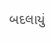બદલાયું